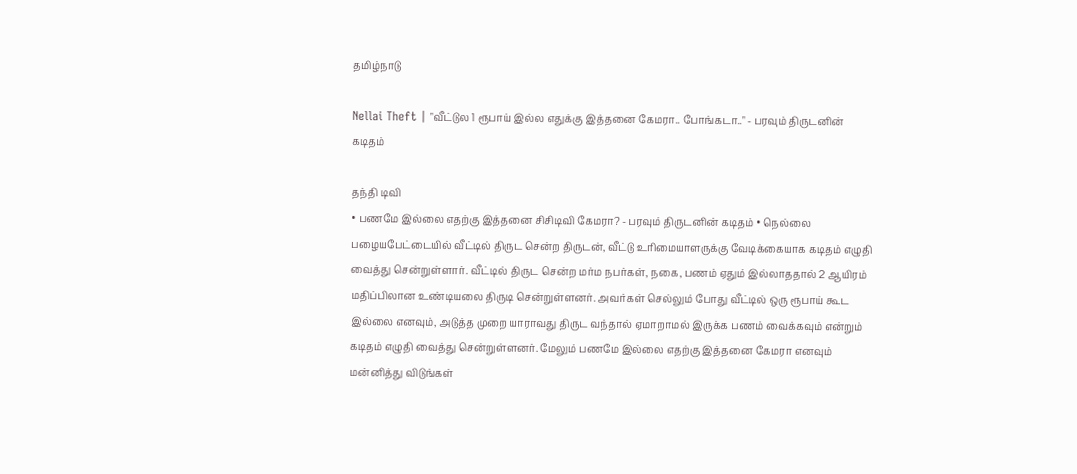தமிழ்நாடு

Nellai Theft | "வீட்டுல 1 ரூபாய் இல்ல எதுக்கு இத்தனை கேமரா.. போங்கடா.." - பரவும் திருடனின் கடிதம்

தந்தி டிவி
• பணமே இல்லை எதற்கு இத்தனை சிசிடிவி கேமரா? - பரவும் திருடனின் கடிதம் • நெல்லை பழையபேட்டையில் வீட்டில் திருட சென்ற திருடன், வீட்டு உரிமையாளருக்கு வேடிக்கையாக கடிதம் எழுதி வைத்து சென்றுள்ளார். வீட்டில் திருட சென்ற மர்ம நபர்கள், நகை, பணம் ஏதும் இல்லாததால் 2 ஆயிரம் மதிப்பிலான உண்டியலை திருடி சென்றுள்ளனர். அவர்கள் செல்லும் போது வீட்டில் ஒரு ரூபாய் கூட இல்லை எனவும், அடுத்த முறை யாராவது திருட வந்தால் ஏமாறாமல் இருக்க பணம் வைக்கவும் என்றும் கடிதம் எழுதி வைத்து சென்றுள்ளனர். மேலும் பணமே இல்லை எதற்கு இத்தனை கேமரா எனவும் மன்னித்து விடுங்கள்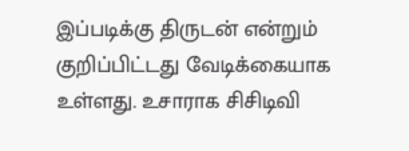இப்படிக்கு திருடன் என்றும் குறிப்பிட்டது வேடிக்கையாக உள்ளது. உசாராக சிசிடிவி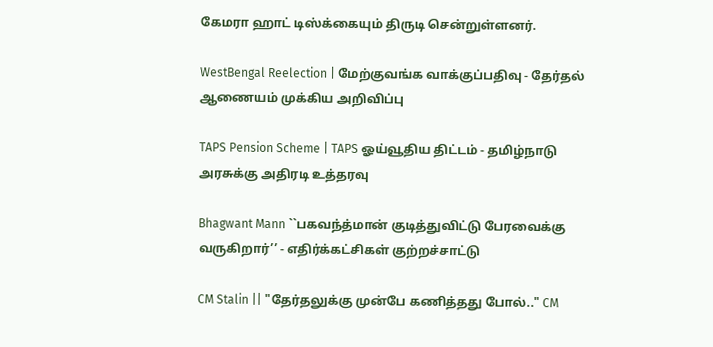கேமரா ஹாட் டிஸ்க்கையும் திருடி சென்றுள்ளனர்.

WestBengal Reelection | மேற்குவங்க வாக்குப்பதிவு - தேர்தல் ஆணையம் முக்கிய அறிவிப்பு

TAPS Pension Scheme | TAPS ஓய்வூதிய திட்டம் - தமிழ்நாடு அரசுக்கு அதிரடி உத்தரவு

Bhagwant Mann ``பகவந்த்மான் குடித்துவிட்டு பேரவைக்கு வருகிறார்’’ - எதிர்க்கட்சிகள் குற்றச்சாட்டு

CM Stalin || "தேர்தலுக்கு முன்பே கணித்தது போல்.." CM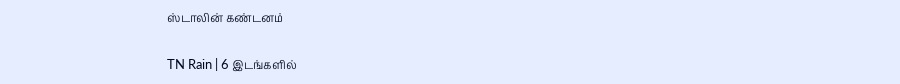ஸ்டாலின் கண்டனம்

TN Rain | 6 இடங்களில்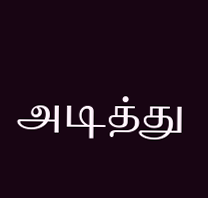அடித்து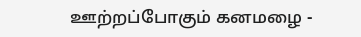ஊற்றப்போகும் கனமழை -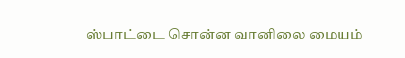ஸ்பாட்டை சொன்ன வானிலை மையம்